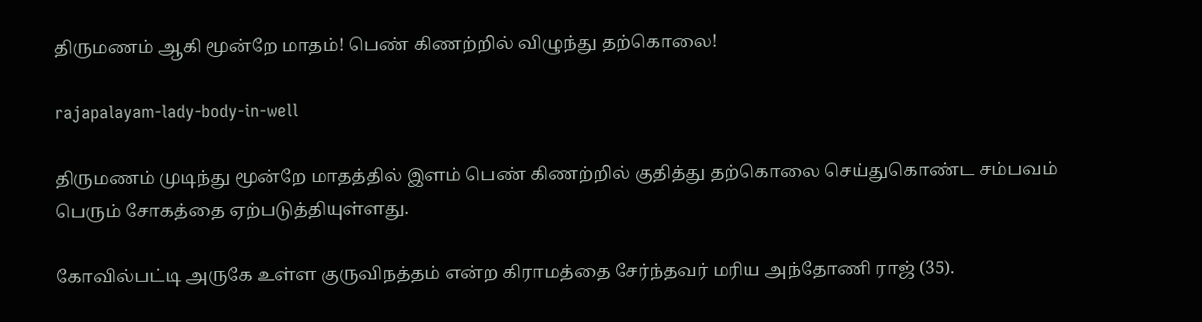திருமணம் ஆகி மூன்றே மாதம்! பெண் கிணற்றில் விழுந்து தற்கொலை!

rajapalayam-lady-body-in-well

திருமணம் முடிந்து மூன்றே மாதத்தில் இளம் பெண் கிணற்றில் குதித்து தற்கொலை செய்துகொண்ட சம்பவம் பெரும் சோகத்தை ஏற்படுத்தியுள்ளது.

கோவில்பட்டி அருகே உள்ள குருவிநத்தம் என்ற கிராமத்தை சேர்ந்தவர் மரிய அந்தோணி ராஜ் (35).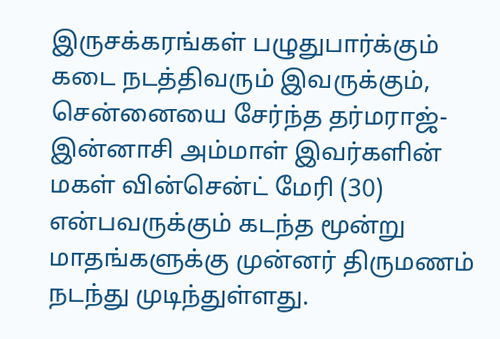இருசக்கரங்கள் பழுதுபார்க்கும் கடை நடத்திவரும் இவருக்கும், சென்னையை சேர்ந்த தர்மராஜ்- இன்னாசி அம்மாள் இவர்களின் மகள் வின்சென்ட் மேரி (30) என்பவருக்கும் கடந்த மூன்று மாதங்களுக்கு முன்னர் திருமணம் நடந்து முடிந்துள்ளது.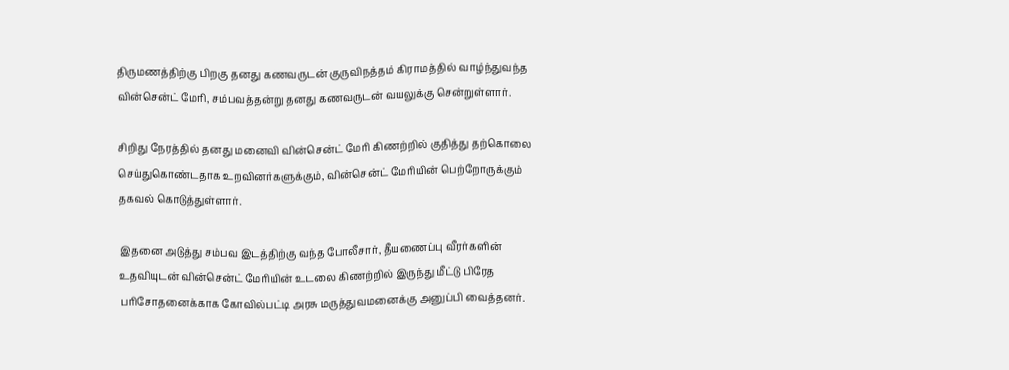திருமணத்திற்கு பிறகு தனது கணவருடன் குருவிநத்தம் கிராமத்தில் வாழ்ந்துவந்த வின்சென்ட் மேரி, சம்பவத்தன்று தனது கணவருடன் வயலுக்கு சென்றுள்ளார்.

சிறிது நேரத்தில் தனது மனைவி வின்சென்ட் மேரி கிணற்றில் குதித்து தற்கொலை செய்துகொண்டதாக உறவினர்களுக்கும், வின்சென்ட் மேரியின் பெற்றோருக்கும் தகவல் கொடுத்துள்ளார்.

இதனை அடுத்து சம்பவ இடத்திற்கு வந்த போலீசார், தீயணைப்பு வீரர்களின் உதவியுடன் வின்சென்ட் மேரியின் உடலை கிணற்றில் இருந்து மீட்டு பிரேத பரிசோதனைக்காக கோவில்பட்டி அரசு மருத்துவமனைக்கு அனுப்பி வைத்தனர்.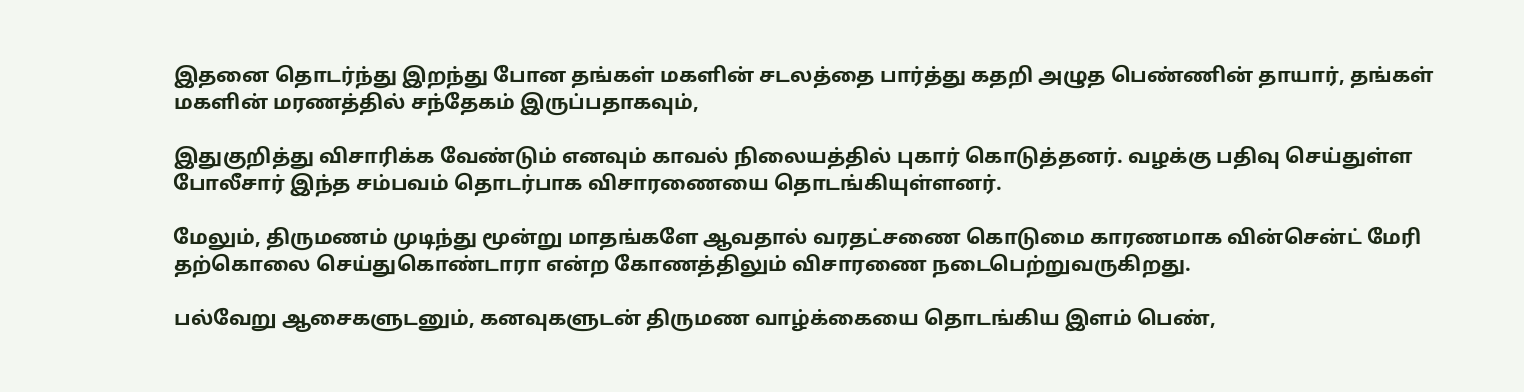இதனை தொடர்ந்து இறந்து போன தங்கள் மகளின் சடலத்தை பார்த்து கதறி அழுத பெண்ணின் தாயார், தங்கள் மகளின் மரணத்தில் சந்தேகம் இருப்பதாகவும்,

இதுகுறித்து விசாரிக்க வேண்டும் எனவும் காவல் நிலையத்தில் புகார் கொடுத்தனர். வழக்கு பதிவு செய்துள்ள போலீசார் இந்த சம்பவம் தொடர்பாக விசாரணையை தொடங்கியுள்ளனர்.

மேலும், திருமணம் முடிந்து மூன்று மாதங்களே ஆவதால் வரதட்சணை கொடுமை காரணமாக வின்சென்ட் மேரி தற்கொலை செய்துகொண்டாரா என்ற கோணத்திலும் விசாரணை நடைபெற்றுவருகிறது.

பல்வேறு ஆசைகளுடனும், கனவுகளுடன் திருமண வாழ்க்கையை தொடங்கிய இளம் பெண்,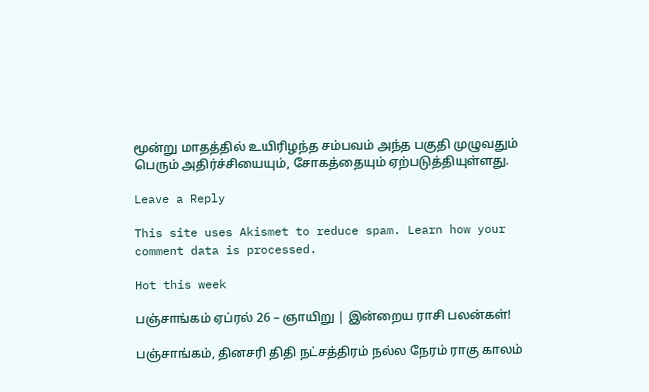மூன்று மாதத்தில் உயிரிழந்த சம்பவம் அந்த பகுதி முழுவதும் பெரும் அதிர்ச்சியையும், சோகத்தையும் ஏற்படுத்தியுள்ளது.

Leave a Reply

This site uses Akismet to reduce spam. Learn how your comment data is processed.

Hot this week

பஞ்சாங்கம் ஏப்ரல் 26 – ஞாயிறு | இன்றைய ராசி பலன்கள்!

பஞ்சாங்கம், தினசரி திதி நட்சத்திரம் நல்ல நேரம் ராகு காலம்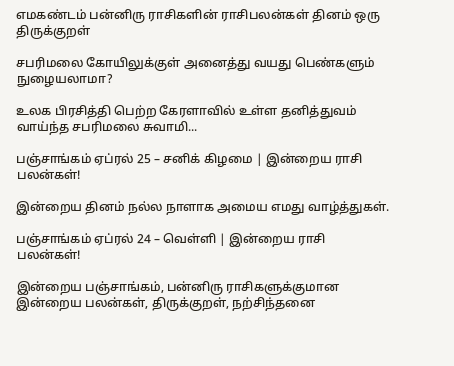எமகண்டம் பன்னிரு ராசிகளின் ராசிபலன்கள் தினம் ஒரு திருக்குறள்

சபரிமலை கோயிலுக்குள் அனைத்து வயது பெண்களும் நுழையலாமா?

உலக பிரசித்தி பெற்ற கேரளாவில் உள்ள தனித்துவம் வாய்ந்த சபரிமலை சுவாமி...

பஞ்சாங்கம் ஏப்ரல் 25 – சனிக் கிழமை | இன்றைய ராசி பலன்கள்!

இன்றைய தினம் நல்ல நாளாக அமைய எமது வாழ்த்துகள்.

பஞ்சாங்கம் ஏப்ரல் 24 – வெள்ளி | இன்றைய ராசி பலன்கள்!

இன்றைய பஞ்சாங்கம், பன்னிரு ராசிகளுக்குமான இன்றைய பலன்கள், திருக்குறள், நற்சிந்தனை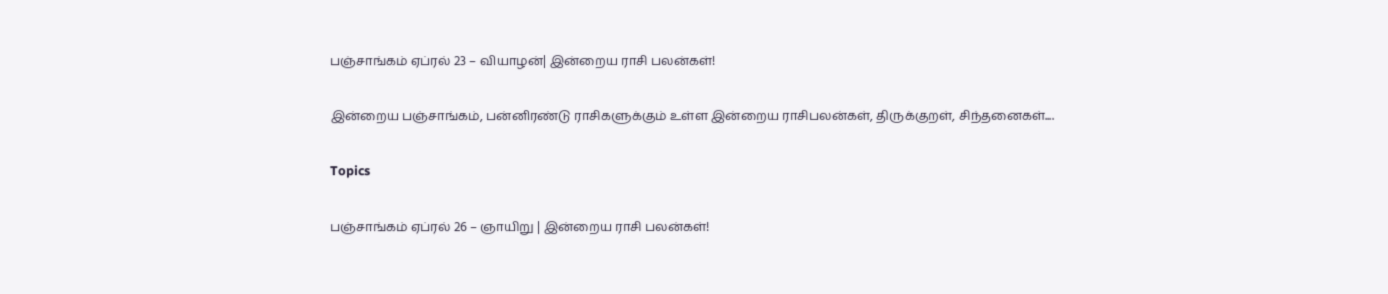பஞ்சாங்கம் ஏப்ரல் 23 – வியாழன்| இன்றைய ராசி பலன்கள்!

இன்றைய பஞ்சாங்கம், பன்னிரண்டு ராசிகளுக்கும் உள்ள இன்றைய ராசிபலன்கள், திருக்குறள், சிந்தனைகள்....

Topics

பஞ்சாங்கம் ஏப்ரல் 26 – ஞாயிறு | இன்றைய ராசி பலன்கள்!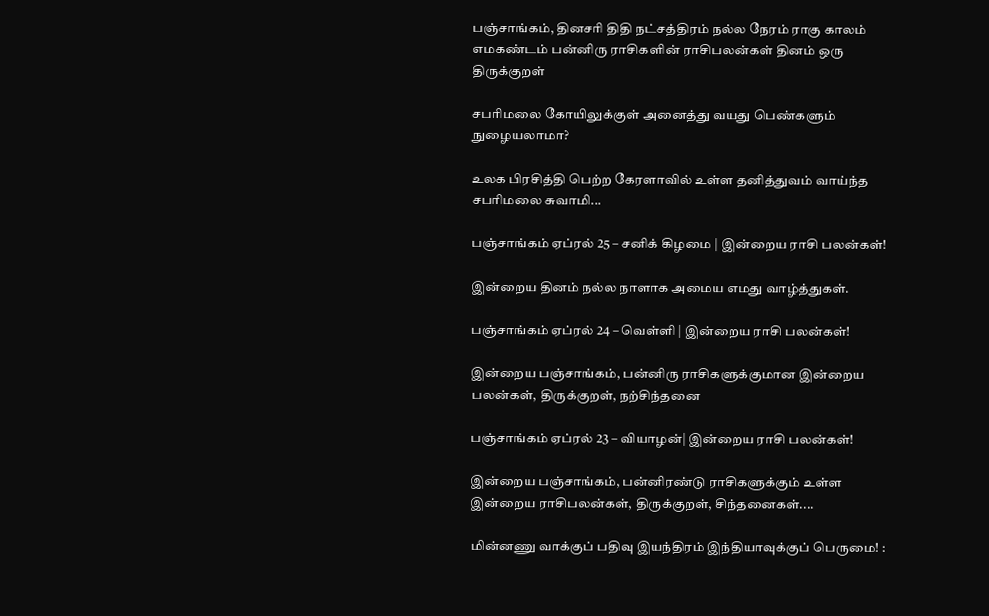பஞ்சாங்கம், தினசரி திதி நட்சத்திரம் நல்ல நேரம் ராகு காலம் எமகண்டம் பன்னிரு ராசிகளின் ராசிபலன்கள் தினம் ஒரு திருக்குறள்

சபரிமலை கோயிலுக்குள் அனைத்து வயது பெண்களும் நுழையலாமா?

உலக பிரசித்தி பெற்ற கேரளாவில் உள்ள தனித்துவம் வாய்ந்த சபரிமலை சுவாமி...

பஞ்சாங்கம் ஏப்ரல் 25 – சனிக் கிழமை | இன்றைய ராசி பலன்கள்!

இன்றைய தினம் நல்ல நாளாக அமைய எமது வாழ்த்துகள்.

பஞ்சாங்கம் ஏப்ரல் 24 – வெள்ளி | இன்றைய ராசி பலன்கள்!

இன்றைய பஞ்சாங்கம், பன்னிரு ராசிகளுக்குமான இன்றைய பலன்கள், திருக்குறள், நற்சிந்தனை

பஞ்சாங்கம் ஏப்ரல் 23 – வியாழன்| இன்றைய ராசி பலன்கள்!

இன்றைய பஞ்சாங்கம், பன்னிரண்டு ராசிகளுக்கும் உள்ள இன்றைய ராசிபலன்கள், திருக்குறள், சிந்தனைகள்....

மின்னணு வாக்குப் பதிவு இயந்திரம் இந்தியாவுக்குப் பெருமை! :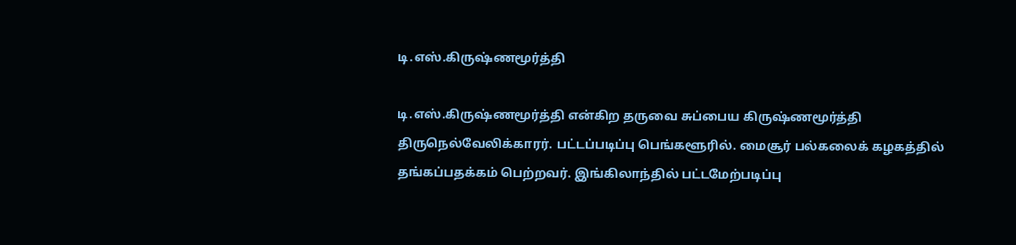டி.எஸ்.கிருஷ்ணமூர்த்தி

டி.எஸ்.கிருஷ்ணமூர்த்தி என்கிற தருவை சுப்பைய கிருஷ்ணமூர்த்தி திருநெல்வேலிக்காரர். பட்டப்படிப்பு பெங்களூரில். மைசூர் பல்கலைக் கழகத்தில் தங்கப்பதக்கம் பெற்றவர். இங்கிலாந்தில் பட்டமேற்படிப்பு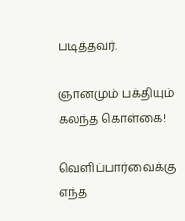படித்தவர்.

ஞானமும் பக்தியும் கலந்த கொள்கை!

வெளிப்பார்வைக்கு எந்த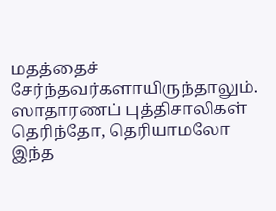மதத்தைச் சேர்ந்தவர்களாயிருந்தாலும். ஸாதாரணப் புத்திசாலிகள் தெரிந்தோ, தெரியாமலோ இந்த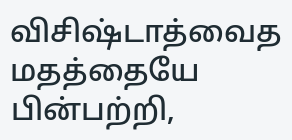விசிஷ்டாத்வைத மதத்தையே பின்பற்றி,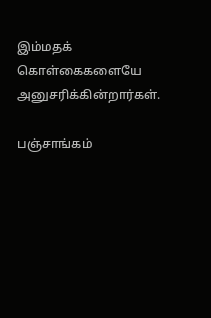இம்மதக் கொள்கைகளையே அனுசரிக்கின்றார்கள்.

பஞ்சாங்கம்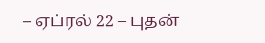– ஏப்ரல் 22 – புதன்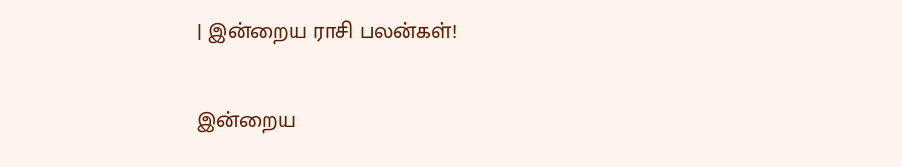| இன்றைய ராசி பலன்கள்!

இன்றைய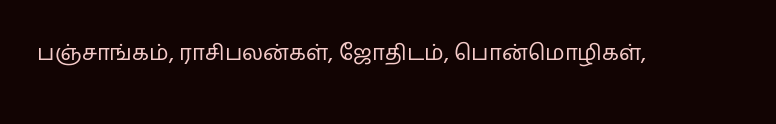பஞ்சாங்கம், ராசிபலன்கள், ஜோதிடம், பொன்மொழிகள்,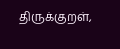திருக்குறள்,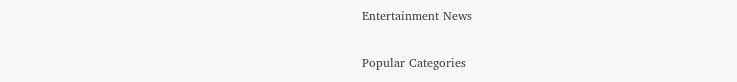Entertainment News

Popular Categories